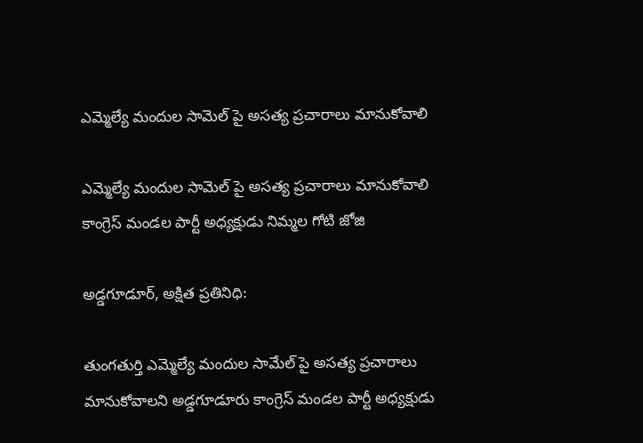ఎమ్మెల్యే మందుల సామెల్ పై అసత్య ప్రచారాలు మానుకోవాలి

ఎమ్మెల్యే మందుల సామెల్ పై అసత్య ప్రచారాలు మానుకోవాలి
కాంగ్రెస్ మండల పార్టీ అధ్యక్షుడు నిమ్మల గోటి జోజి

అడ్డగూడూర్, అక్షిత ప్రతినిధి:

తుంగతుర్తి ఎమ్మెల్యే మందుల సామేల్ పై అసత్య ప్రచారాలు మానుకోవాలని అడ్డగూడూరు కాంగ్రెస్ మండల పార్టీ అధ్యక్షుడు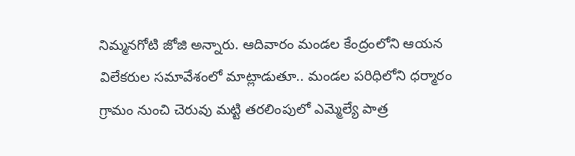నిమ్మనగోటి జోజి అన్నారు. ఆదివారం మండల కేంద్రంలోని ఆయన విలేకరుల సమావేశంలో మాట్లాడుతూ.. మండల పరిధిలోని ధర్మారం గ్రామం నుంచి చెరువు మట్టి తరలింపులో ఎమ్మెల్యే పాత్ర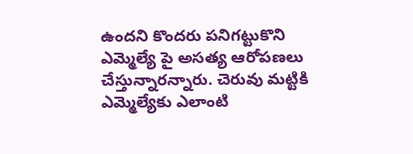ఉందని కొందరు పనిగట్టుకొని ఎమ్మెల్యే పై అసత్య ఆరోపణలు చేస్తున్నారన్నారు. చెరువు మట్టికి ఎమ్మెల్యేకు ఎలాంటి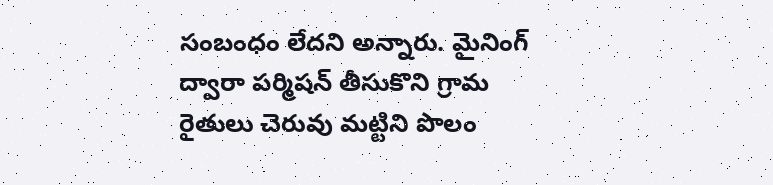సంబంధం లేదని అన్నారు. మైనింగ్ ద్వారా పర్మిషన్ తీసుకొని గ్రామ రైతులు చెరువు మట్టిని పొలం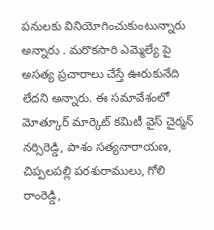పనులకు వినియోగించుకుంటున్నారు అన్నారు . మరొకసారి ఎమ్మెల్యే పై అసత్య ప్రచారాలు చేస్తే ఊరుకునేది లేదని అన్నారు. ఈ సమావేశంలో మోత్కూర్ మార్కెట్ కమిటీ వైస్ చైర్మన్ నర్సిరెడ్డి, పాశం సత్యనారాయణ, చిప్పలపల్లి పరశురాములు, గోలి రాంరెడ్డి,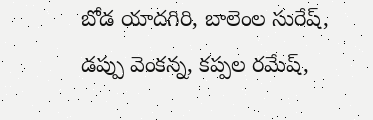బోడ యాదగిరి, బాలెంల సురేష్, డప్పు వెంకన్న, కప్పల రమేష్,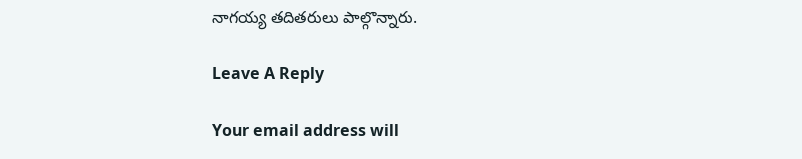నాగయ్య తదితరులు పాల్గొన్నారు.

Leave A Reply

Your email address will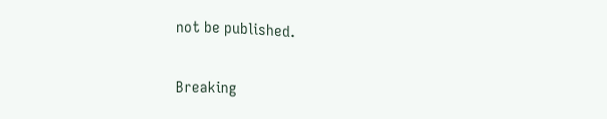not be published.

Breaking